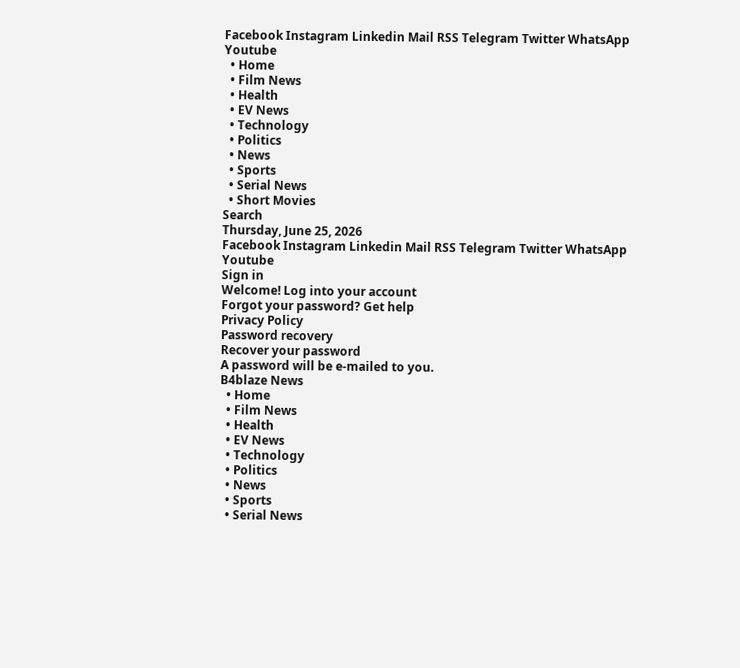Facebook Instagram Linkedin Mail RSS Telegram Twitter WhatsApp Youtube
  • Home
  • Film News
  • Health
  • EV News
  • Technology
  • Politics
  • News
  • Sports
  • Serial News
  • Short Movies
Search
Thursday, June 25, 2026
Facebook Instagram Linkedin Mail RSS Telegram Twitter WhatsApp Youtube
Sign in
Welcome! Log into your account
Forgot your password? Get help
Privacy Policy
Password recovery
Recover your password
A password will be e-mailed to you.
B4blaze News
  • Home
  • Film News
  • Health
  • EV News
  • Technology
  • Politics
  • News
  • Sports
  • Serial News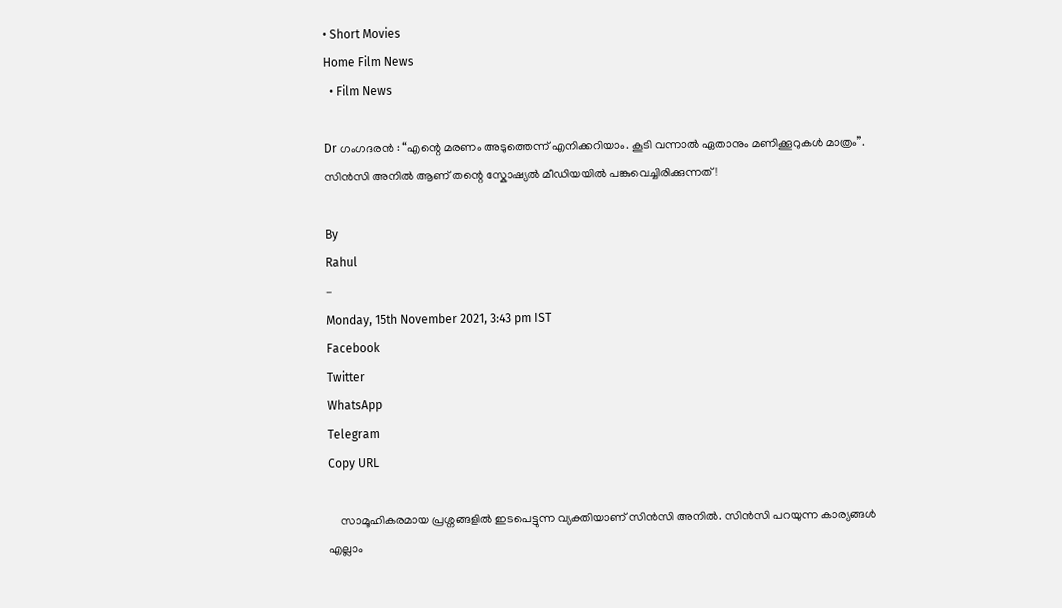• Short Movies
Home Film News
  • Film News

Dr ഗംഗദരൻ : “എന്റെ മരണം അടുത്തെന്ന് എനിക്കറിയാം. കൂടി വന്നാൽ ഏതാനും മണിക്കൂറുകൾ മാത്രം”. സിൻസി അനിൽ ആണ് തന്റെ സ്കോഷ്യൽ മീഡിയയിൽ പങ്കുവെച്ചിരിക്കുന്നത് !

By
Rahul
-
Monday, 15th November 2021, 3:43 pm IST
Facebook
Twitter
WhatsApp
Telegram
Copy URL

    സാമൂഹികരമായ പ്രശ്നങ്ങളിൽ ഇടപെട്ടുന്ന വ്യക്തിയാണ് സിൻസി അനിൽ. സിൻസി പറയുന്ന കാര്യങ്ങൾ എല്ലാം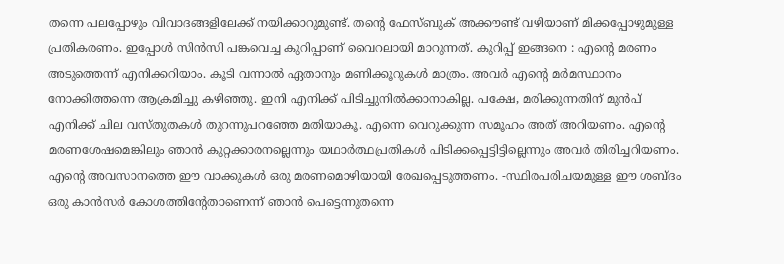തന്നെ പലപ്പോഴും വിവാദങ്ങളിലേക്ക് നയിക്കാറുമുണ്ട്. തന്റെ ഫേസ്ബുക് അക്കൗണ്ട് വഴിയാണ് മിക്കപ്പോഴുമുള്ള പ്രതികരണം. ഇപ്പോൾ സിൻസി പങ്കവെച്ച കുറിപ്പാണ് വൈറലായി മാറുന്നത്. കുറിപ്പ് ഇങ്ങനെ : എന്റെ മരണം അടുത്തെന്ന് എനിക്കറിയാം. കൂടി വന്നാൽ ഏതാനും മണിക്കൂറുകൾ മാത്രം. അവർ എന്റെ മർമസ്ഥാനം നോക്കിത്തന്നെ ആക്രമിച്ചു കഴിഞ്ഞു. ഇനി എനിക്ക് പിടിച്ചുനിൽക്കാനാകില്ല. പക്ഷേ, മരിക്കുന്നതിന് മുൻപ് എനിക്ക് ചില വസ്തുതകൾ തുറന്നുപറഞ്ഞേ മതിയാകൂ. എന്നെ വെറുക്കുന്ന സമൂഹം അത് അറിയണം. എന്റെ മരണശേഷമെങ്കിലും ഞാൻ കുറ്റക്കാരനല്ലെന്നും യഥാർത്ഥപ്രതികൾ പിടിക്കപ്പെട്ടിട്ടില്ലെന്നും അവർ തിരിച്ചറിയണം. എന്റെ അവസാനത്തെ ഈ വാക്കുകൾ ഒരു മരണമൊഴിയായി രേഖപ്പെടുത്തണം. -സ്ഥിരപരിചയമുള്ള ഈ ശബ്ദം ഒരു കാൻസർ കോശത്തിന്റേതാണെന്ന് ഞാൻ പെട്ടെന്നുതന്നെ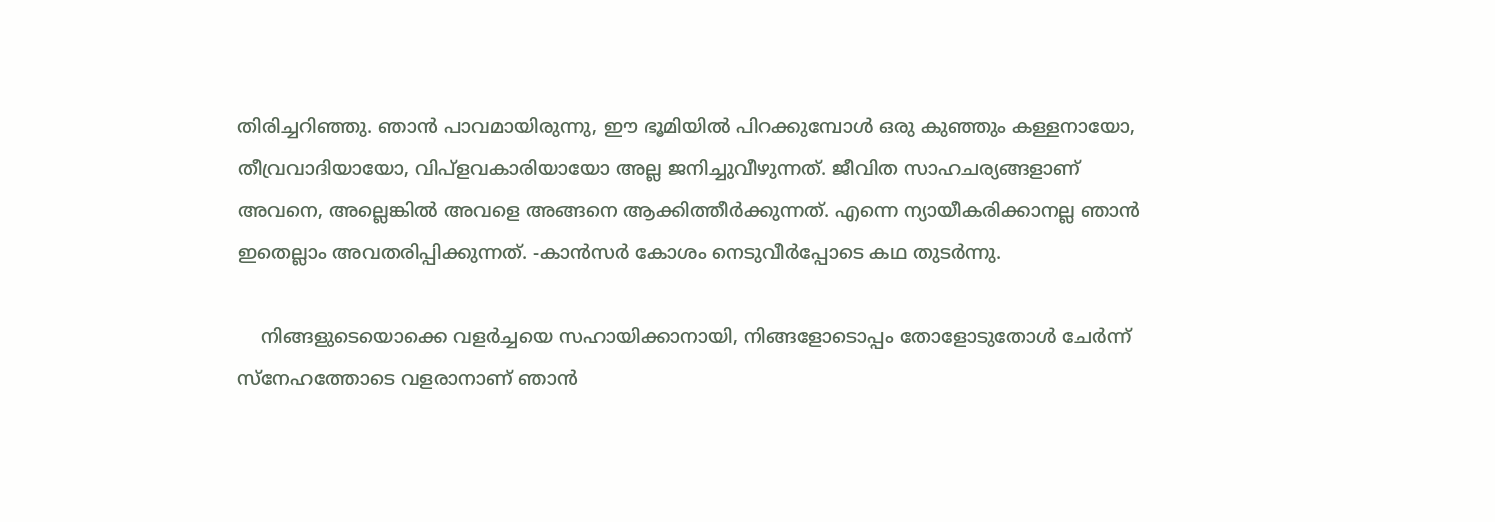തിരിച്ചറിഞ്ഞു. ഞാൻ പാവമായിരുന്നു, ഈ ഭൂമിയിൽ പിറക്കുമ്പോൾ ഒരു കുഞ്ഞും കള്ളനായോ, തീവ്രവാദിയായോ, വിപ്ളവകാരിയായോ അല്ല ജനിച്ചുവീഴുന്നത്. ജീവിത സാഹചര്യങ്ങളാണ് അവനെ, അല്ലെങ്കിൽ അവളെ അങ്ങനെ ആക്കിത്തീർക്കുന്നത്. എന്നെ ന്യായീകരിക്കാനല്ല ഞാൻ ഇതെല്ലാം അവതരിപ്പിക്കുന്നത്. -കാൻസർ കോശം നെടുവീർപ്പോടെ കഥ തുടർന്നു.

    നിങ്ങളുടെയൊക്കെ വളർച്ചയെ സഹായിക്കാനായി, നിങ്ങളോടൊപ്പം തോളോടുതോൾ ചേർന്ന് സ്നേഹത്തോടെ വളരാനാണ് ഞാൻ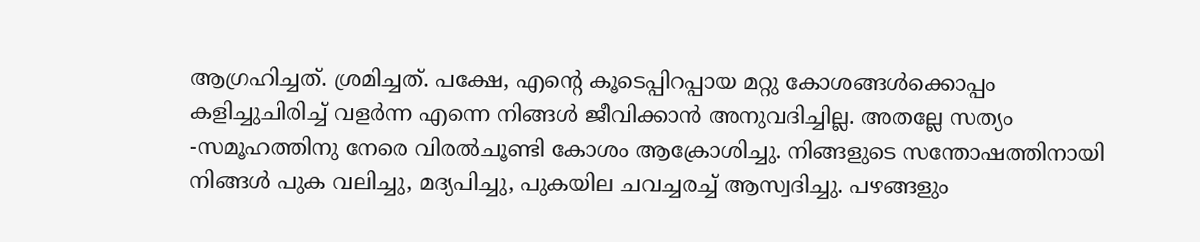ആഗ്രഹിച്ചത്. ശ്രമിച്ചത്. പക്ഷേ, എന്റെ കൂടെപ്പിറപ്പായ മറ്റു കോശങ്ങൾക്കൊപ്പം കളിച്ചുചിരിച്ച് വളർന്ന എന്നെ നിങ്ങൾ ജീവിക്കാൻ അനുവദിച്ചില്ല. അതല്ലേ സത്യം -സമൂഹത്തിനു നേരെ വിരൽചൂണ്ടി കോശം ആക്രോശിച്ചു. നിങ്ങളുടെ സന്തോഷത്തിനായി നിങ്ങൾ പുക വലിച്ചു, മദ്യപിച്ചു, പുകയില ചവച്ചരച്ച് ആസ്വദിച്ചു. പഴങ്ങളും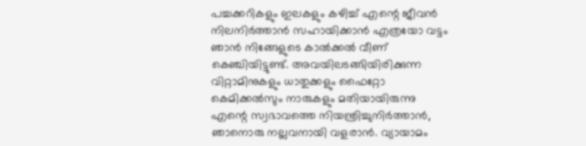പച്ചക്കറികളും ഇലകളും കഴിച്ച് എന്റെ ജീവൻ നിലനിർത്താൻ സഹായിക്കാൻ എത്രയോ വട്ടം ഞാൻ നിങ്ങേളുടെ കാൽക്കൽ വീണ് കെഞ്ചിയിട്ടുണ്ട്. അവയിലടങ്ങിയിരിക്കുന്ന വിറ്റാമിനുകളും ധാതുക്കളും ഫൈറ്റോ കെമിക്കൽസും നാരുകളും മതിയായിരുന്നു എന്റെ സ്വഭാവത്തെ നിയന്ത്രിച്ചുനിർത്താൻ, ഞാനൊരു നല്ലവനായി വളരാൻ. വ്യായാമം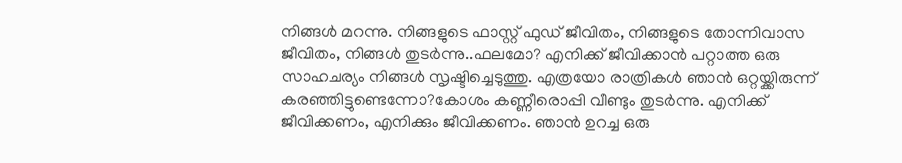നിങ്ങൾ മറന്നു. നിങ്ങളുടെ ഫാസ്റ്റ് ഫുഡ് ജീവിതം, നിങ്ങളുടെ തോന്നിവാസ ജീവിതം, നിങ്ങൾ തുടർന്നു..ഫലമോ? എനിക്ക് ജീവിക്കാൻ പറ്റാത്ത ഒരു സാഹചര്യം നിങ്ങൾ സൃഷ്ടിച്ചെടുത്തു. എത്രയോ രാത്രികൾ ഞാൻ ഒറ്റയ്ക്കിരുന്ന് കരഞ്ഞിട്ടുണ്ടെന്നോ?കോശം കണ്ണീരൊപ്പി വീണ്ടും തുടർന്നു. എനിക്ക് ജീവിക്കണം, എനിക്കും ജീവിക്കണം. ഞാൻ ഉറച്ച ഒരു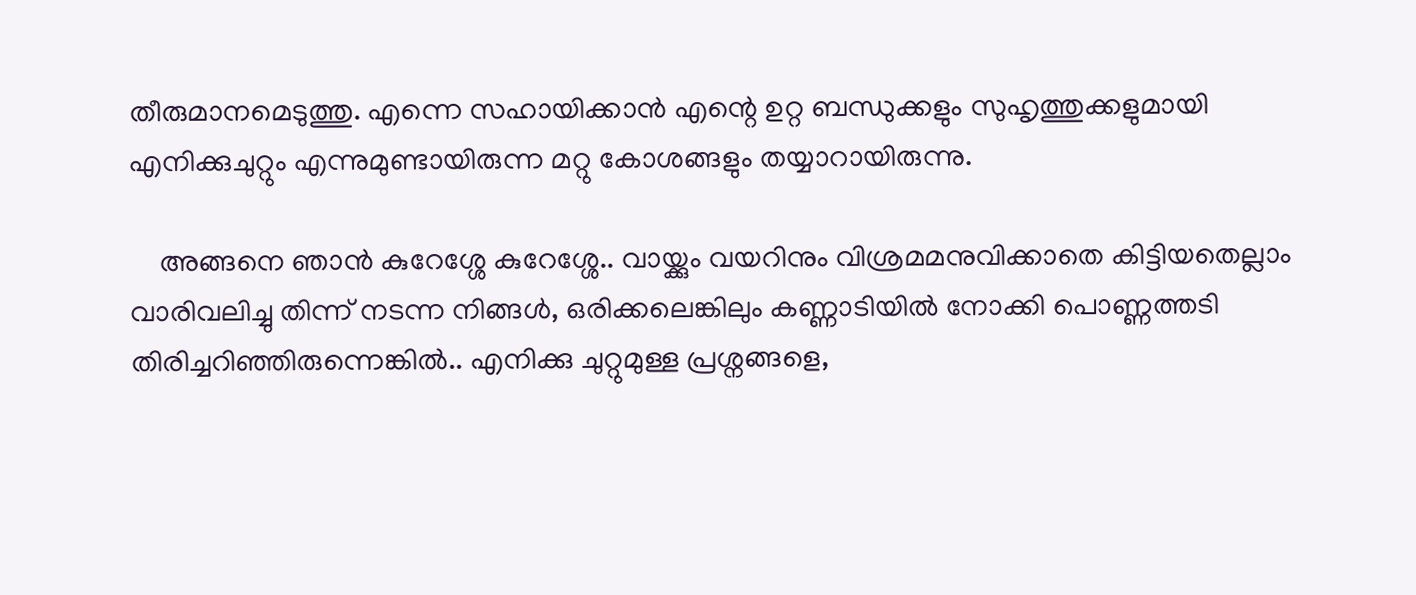തീരുമാനമെടുത്തു. എന്നെ സഹായിക്കാൻ എന്റെ ഉറ്റ ബന്ധുക്കളും സുഹൃത്തുക്കളുമായി എനിക്കുചുറ്റും എന്നുമുണ്ടായിരുന്ന മറ്റു കോശങ്ങളും തയ്യാറായിരുന്നു.

    അങ്ങനെ ഞാൻ കുറേശ്ശേ കുറേശ്ശേ.. വായ്ക്കും വയറിനും വിശ്രമമനുവിക്കാതെ കിട്ടിയതെല്ലാം വാരിവലിച്ചു തിന്ന് നടന്ന നിങ്ങൾ, ഒരിക്കലെങ്കിലും കണ്ണാടിയിൽ നോക്കി പൊണ്ണത്തടി തിരിച്ചറിഞ്ഞിരുന്നെങ്കിൽ.. എനിക്കു ചുറ്റുമുള്ള പ്രശ്നങ്ങളെ,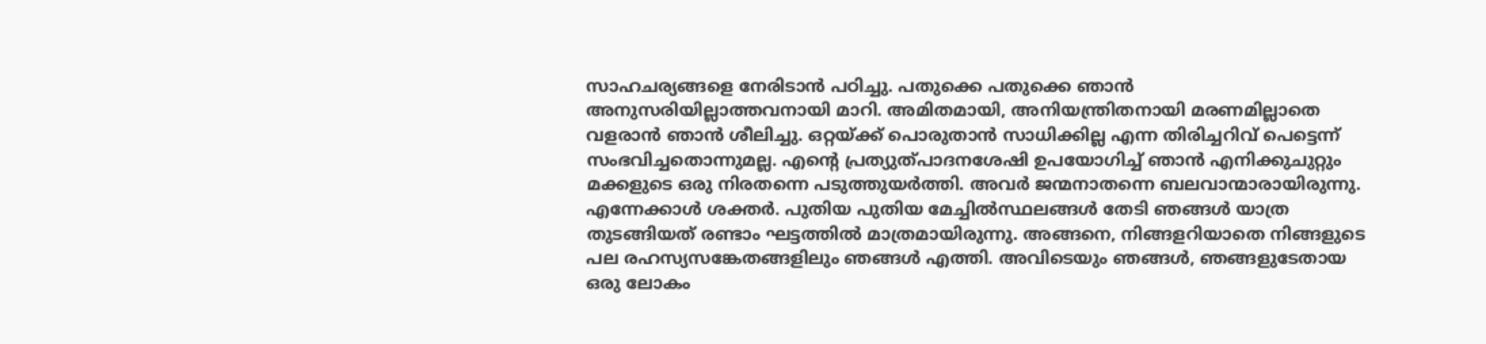സാഹചര്യങ്ങളെ നേരിടാൻ പഠിച്ചു. പതുക്കെ പതുക്കെ ഞാൻ അനുസരിയില്ലാത്തവനായി മാറി. അമിതമായി, അനിയന്ത്രിതനായി മരണമില്ലാതെ വളരാൻ ഞാൻ ശീലിച്ചു. ഒറ്റയ്ക്ക് പൊരുതാൻ സാധിക്കില്ല എന്ന തിരിച്ചറിവ് പെട്ടെന്ന് സംഭവിച്ചതൊന്നുമല്ല. എന്റെ പ്രത്യുത്പാദനശേഷി ഉപയോഗിച്ച് ഞാൻ എനിക്കുചുറ്റും മക്കളുടെ ഒരു നിരതന്നെ പടുത്തുയർത്തി. അവർ ജന്മനാതന്നെ ബലവാന്മാരായിരുന്നു. എന്നേക്കാൾ ശക്തർ. പുതിയ പുതിയ മേച്ചിൽസ്ഥലങ്ങൾ തേടി ഞങ്ങൾ യാത്ര തുടങ്ങിയത് രണ്ടാം ഘട്ടത്തിൽ മാത്രമായിരുന്നു. അങ്ങനെ, നിങ്ങളറിയാതെ നിങ്ങളുടെ പല രഹസ്യസങ്കേതങ്ങളിലും ഞങ്ങൾ എത്തി. അവിടെയും ഞങ്ങൾ, ഞങ്ങളുടേതായ ഒരു ലോകം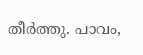തീർത്തു. പാവം,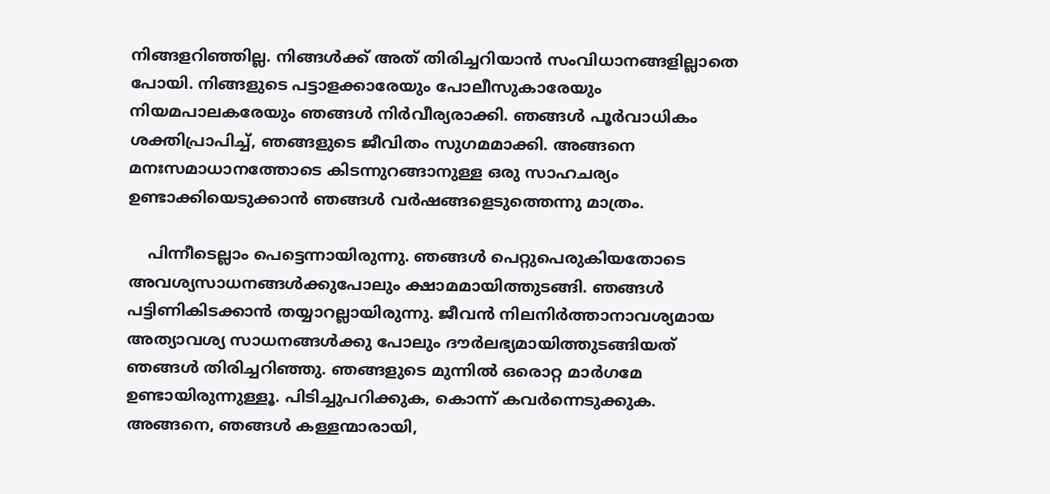നിങ്ങളറിഞ്ഞില്ല. നിങ്ങൾക്ക് അത് തിരിച്ചറിയാൻ സംവിധാനങ്ങളില്ലാതെ പോയി. നിങ്ങളുടെ പട്ടാളക്കാരേയും പോലീസുകാരേയും നിയമപാലകരേയും ഞങ്ങൾ നിർവീര്യരാക്കി. ഞങ്ങൾ പൂർവാധികം ശക്തിപ്രാപിച്ച്, ഞങ്ങളുടെ ജീവിതം സുഗമമാക്കി. അങ്ങനെ മനഃസമാധാനത്തോടെ കിടന്നുറങ്ങാനുള്ള ഒരു സാഹചര്യം ഉണ്ടാക്കിയെടുക്കാൻ ഞങ്ങൾ വർഷങ്ങളെടുത്തെന്നു മാത്രം.

    പിന്നീടെല്ലാം പെട്ടെന്നായിരുന്നു. ഞങ്ങൾ പെറ്റുപെരുകിയതോടെ അവശ്യസാധനങ്ങൾക്കുപോലും ക്ഷാമമായിത്തുടങ്ങി. ഞങ്ങൾ പട്ടിണികിടക്കാൻ തയ്യാറല്ലായിരുന്നു. ജീവൻ നിലനിർത്താനാവശ്യമായ അത്യാവശ്യ സാധനങ്ങൾക്കു പോലും ദൗർലഭ്യമായിത്തുടങ്ങിയത് ഞങ്ങൾ തിരിച്ചറിഞ്ഞു. ഞങ്ങളുടെ മുന്നിൽ ഒരൊറ്റ മാർഗമേ ഉണ്ടായിരുന്നുള്ളൂ. പിടിച്ചുപറിക്കുക, കൊന്ന് കവർന്നെടുക്കുക. അങ്ങനെ, ഞങ്ങൾ കള്ളന്മാരായി,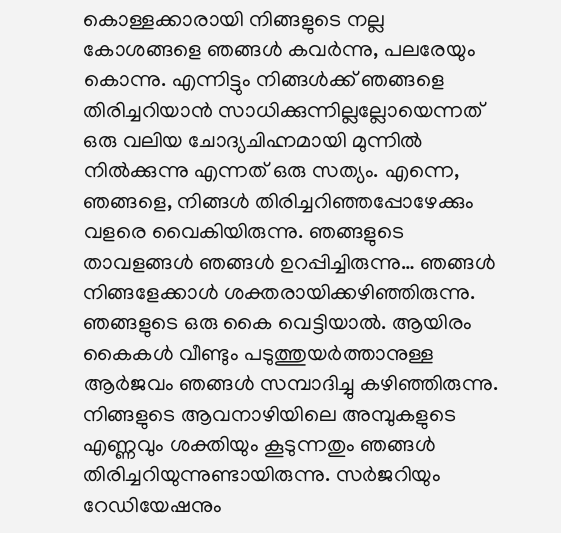കൊള്ളക്കാരായി നിങ്ങളുടെ നല്ല കോശങ്ങളെ ഞങ്ങൾ കവർന്നു, പലരേയും കൊന്നു. എന്നിട്ടും നിങ്ങൾക്ക് ഞങ്ങളെ തിരിച്ചറിയാൻ സാധിക്കുന്നില്ലല്ലോയെന്നത് ഒരു വലിയ ചോദ്യചിഹ്നമായി മുന്നിൽ നിൽക്കുന്നു എന്നത് ഒരു സത്യം. എന്നെ, ഞങ്ങളെ, നിങ്ങൾ തിരിച്ചറിഞ്ഞപ്പോഴേക്കും വളരെ വൈകിയിരുന്നു. ഞങ്ങളുടെ താവളങ്ങൾ ഞങ്ങൾ ഉറപ്പിച്ചിരുന്നു… ഞങ്ങൾ നിങ്ങളേക്കാൾ ശക്തരായിക്കഴിഞ്ഞിരുന്നു. ഞങ്ങളുടെ ഒരു കൈ വെട്ടിയാൽ. ആയിരം കൈകൾ വീണ്ടും പടുത്തുയർത്താനുള്ള ആർജവം ഞങ്ങൾ സമ്പാദിച്ചു കഴിഞ്ഞിരുന്നു. നിങ്ങളുടെ ആവനാഴിയിലെ അമ്പുകളുടെ എണ്ണവും ശക്തിയും കൂടുന്നതും ഞങ്ങൾ തിരിച്ചറിയുന്നുണ്ടായിരുന്നു. സർജറിയും റേഡിയേഷനും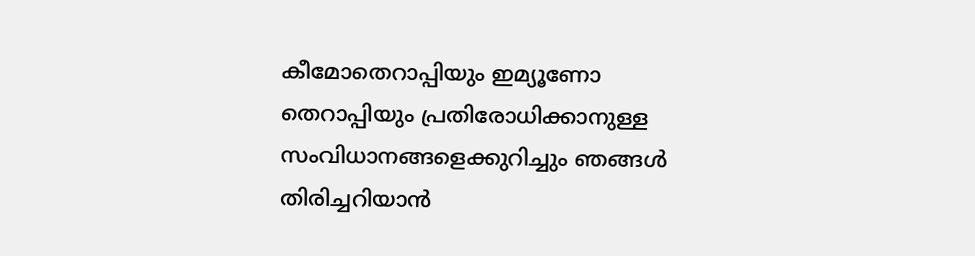കീമോതെറാപ്പിയും ഇമ്യൂണോ തെറാപ്പിയും പ്രതിരോധിക്കാനുള്ള സംവിധാനങ്ങളെക്കുറിച്ചും ഞങ്ങൾ തിരിച്ചറിയാൻ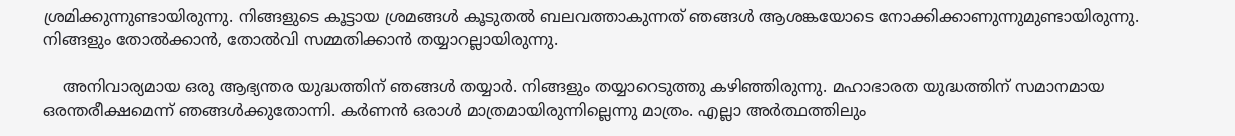ശ്രമിക്കുന്നുണ്ടായിരുന്നു. നിങ്ങളുടെ കൂട്ടായ ശ്രമങ്ങൾ കൂടുതൽ ബലവത്താകുന്നത് ഞങ്ങൾ ആശങ്കയോടെ നോക്കിക്കാണുന്നുമുണ്ടായിരുന്നു. നിങ്ങളും തോൽക്കാൻ, തോൽവി സമ്മതിക്കാൻ തയ്യാറല്ലായിരുന്നു.

    അനിവാര്യമായ ഒരു ആഭ്യന്തര യുദ്ധത്തിന് ഞങ്ങൾ തയ്യാർ. നിങ്ങളും തയ്യാറെടുത്തു കഴിഞ്ഞിരുന്നു. മഹാഭാരത യുദ്ധത്തിന് സമാനമായ ഒരന്തരീക്ഷമെന്ന് ഞങ്ങൾക്കുതോന്നി. കർണൻ ഒരാൾ മാത്രമായിരുന്നില്ലെന്നു മാത്രം. എല്ലാ അർത്ഥത്തിലും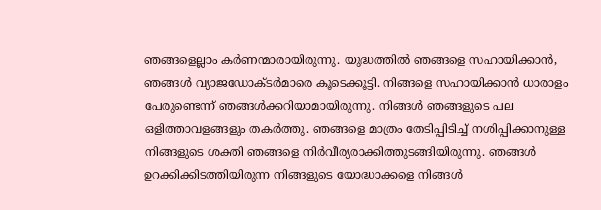ഞങ്ങളെല്ലാം കർണന്മാരായിരുന്നു. യുദ്ധത്തിൽ ഞങ്ങളെ സഹായിക്കാൻ, ഞങ്ങൾ വ്യാജഡോക്ടർമാരെ കൂടെക്കൂട്ടി. നിങ്ങളെ സഹായിക്കാൻ ധാരാളം പേരുണ്ടെന്ന് ഞങ്ങൾക്കറിയാമായിരുന്നു. നിങ്ങൾ ഞങ്ങളുടെ പല ഒളിത്താവളങ്ങളും തകർത്തു. ഞങ്ങളെ മാത്രം തേടിപ്പിടിച്ച് നശിപ്പിക്കാനുള്ള നിങ്ങളുടെ ശക്തി ഞങ്ങളെ നിർവീര്യരാക്കിത്തുടങ്ങിയിരുന്നു. ഞങ്ങൾ ഉറക്കിക്കിടത്തിയിരുന്ന നിങ്ങളുടെ യോദ്ധാക്കളെ നിങ്ങൾ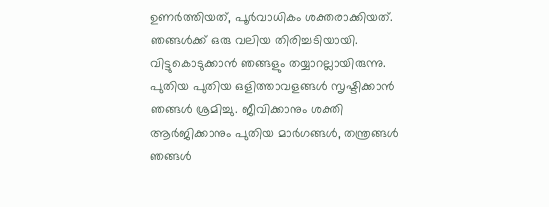ഉണർത്തിയത്, പൂർവാധികം ശക്തരാക്കിയത്. ഞങ്ങൾക്ക് ഒരു വലിയ തിരിച്ചടിയായി. വിട്ടുകൊടുക്കാൻ ഞങ്ങളും തയ്യാറല്ലായിരുന്നു. പുതിയ പുതിയ ഒളിത്താവളങ്ങൾ സൃഷ്ടിക്കാൻ ഞങ്ങൾ ശ്രമിച്ചു. ജീവിക്കാനും ശക്തി ആർജിക്കാനും പുതിയ മാർഗങ്ങൾ, തന്ത്രങ്ങൾ ഞങ്ങൾ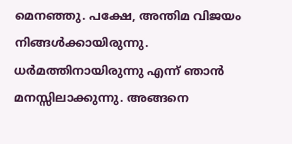മെനഞ്ഞു. പക്ഷേ, അന്തിമ വിജയം നിങ്ങൾക്കായിരുന്നു. ധർമത്തിനായിരുന്നു എന്ന് ഞാൻ മനസ്സിലാക്കുന്നു. അങ്ങനെ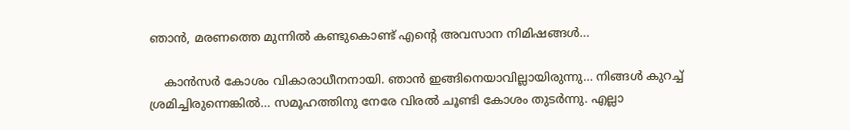ഞാൻ, മരണത്തെ മുന്നിൽ കണ്ടുകൊണ്ട് എന്റെ അവസാന നിമിഷങ്ങൾ…

    കാൻസർ കോശം വികാരാധീനനായി. ഞാൻ ഇങ്ങിനെയാവില്ലായിരുന്നു… നിങ്ങൾ കുറച്ച് ശ്രമിച്ചിരുന്നെങ്കിൽ… സമൂഹത്തിനു നേരേ വിരൽ ചൂണ്ടി കോശം തുടർന്നു. എല്ലാ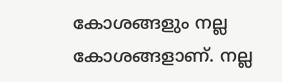കോശങ്ങളും നല്ല കോശങ്ങളാണ്. നല്ല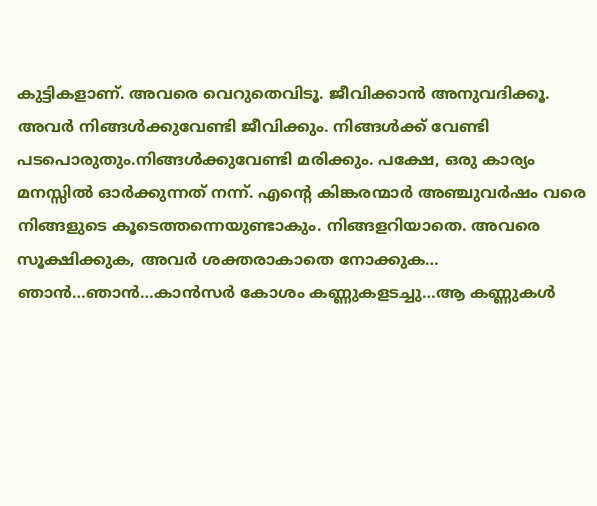കുട്ടികളാണ്. അവരെ വെറുതെവിടൂ. ജീവിക്കാൻ അനുവദിക്കൂ. അവർ നിങ്ങൾക്കുവേണ്ടി ജീവിക്കും. നിങ്ങൾക്ക് വേണ്ടി പടപൊരുതും.നിങ്ങൾക്കുവേണ്ടി മരിക്കും. പക്ഷേ, ഒരു കാര്യം മനസ്സിൽ ഓർക്കുന്നത് നന്ന്. എന്റെ കിങ്കരന്മാർ അഞ്ചുവർഷം വരെ നിങ്ങളുടെ കൂടെത്തന്നെയുണ്ടാകും. നിങ്ങളറിയാതെ. അവരെ സൂക്ഷിക്കുക, അവർ ശക്തരാകാതെ നോക്കുക… ഞാൻ…ഞാൻ…കാൻസർ കോശം കണ്ണുകളടച്ചു…ആ കണ്ണുകൾ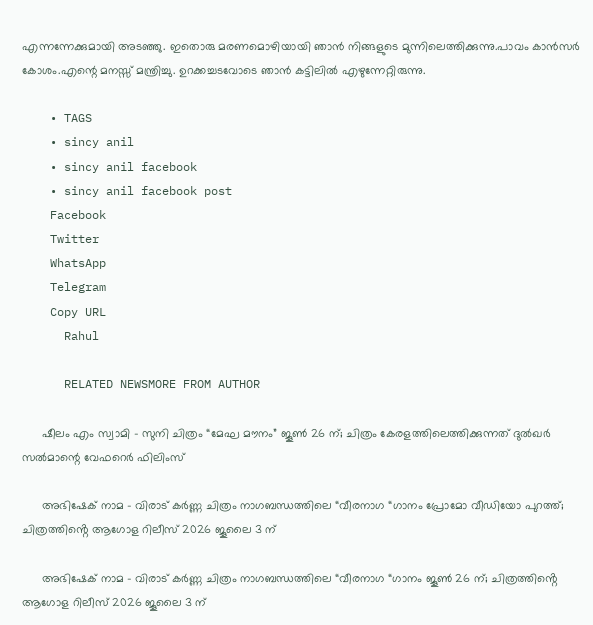എന്നന്നേക്കുമായി അടഞ്ഞു. ഇതൊരു മരണമൊഴിയായി ഞാൻ നിങ്ങളുടെ മുന്നിലെത്തിക്കുന്നു.പാവം കാൻസർ കോശം.എന്റെ മനസ്സ് മന്ത്രിച്ചു. ഉറക്കച്ചടവോടെ ഞാൻ കട്ടിലിൽ എഴുന്നേറ്റിരുന്നു.

    • TAGS
    • sincy anil
    • sincy anil facebook
    • sincy anil facebook post
    Facebook
    Twitter
    WhatsApp
    Telegram
    Copy URL
      Rahul

      RELATED NEWSMORE FROM AUTHOR

      ഷീലം എം സ്വാമി – സുനി ചിത്രം “മേഘ മൗനം” ജൂൺ 26 ന്; ചിത്രം കേരളത്തിലെത്തിക്കുന്നത് ദുൽഖർ സൽമാന്റെ വേഫറെർ ഫിലിംസ്

      അഭിഷേക് നാമ – വിരാട് കർണ്ണ ചിത്രം നാഗബന്ധത്തിലെ “വീരനാഗ “ഗാനം പ്രോമോ വീഡിയോ പുറത്ത്; ചിത്രത്തിൻ്റെ ആഗോള റിലീസ് 2026 ജൂലൈ 3 ന്

      അഭിഷേക് നാമ – വിരാട് കർണ്ണ ചിത്രം നാഗബന്ധത്തിലെ “വീരനാഗ “ഗാനം ജൂൺ 26 ന്; ചിത്രത്തിൻ്റെ ആഗോള റിലീസ് 2026 ജൂലൈ 3 ന്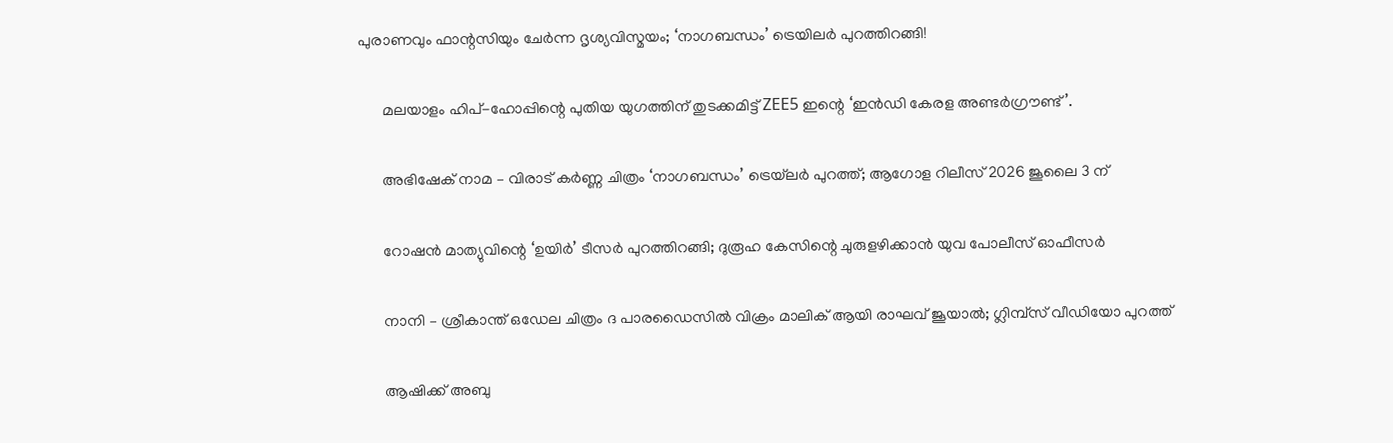പുരാണവും ഫാന്റസിയും ചേർന്ന ദൃശ്യവിസ്മയം; ‘നാഗബന്ധം’ ട്രെയിലർ പുറത്തിറങ്ങി!

      മലയാളം ഹിപ്-ഹോപ്പിന്റെ പുതിയ യുഗത്തിന് തുടക്കമിട്ട് ZEE5 ഇന്റെ ‘ഇൻഡി കേരള അണ്ടർഗ്രൗണ്ട്’.

      അഭിഷേക് നാമ – വിരാട് കർണ്ണ ചിത്രം ‘നാഗബന്ധം’ ട്രെയ്‌ലർ പുറത്ത്; ആഗോള റിലീസ് 2026 ജൂലൈ 3 ന്

      റോഷൻ മാത്യുവിന്റെ ‘ഉയിർ’ ടീസർ പുറത്തിറങ്ങി; ദുരൂഹ കേസിന്റെ ചുരുളഴിക്കാൻ യുവ പോലീസ് ഓഫീസർ

      നാനി – ശ്രീകാന്ത് ഒഡേല ചിത്രം ദ പാരഡൈസിൽ വിക്രം മാലിക് ആയി രാഘവ് ജൂയാൽ; ഗ്ലിമ്പ്സ് വീഡിയോ പുറത്ത്

      ആഷിക്ക് അബു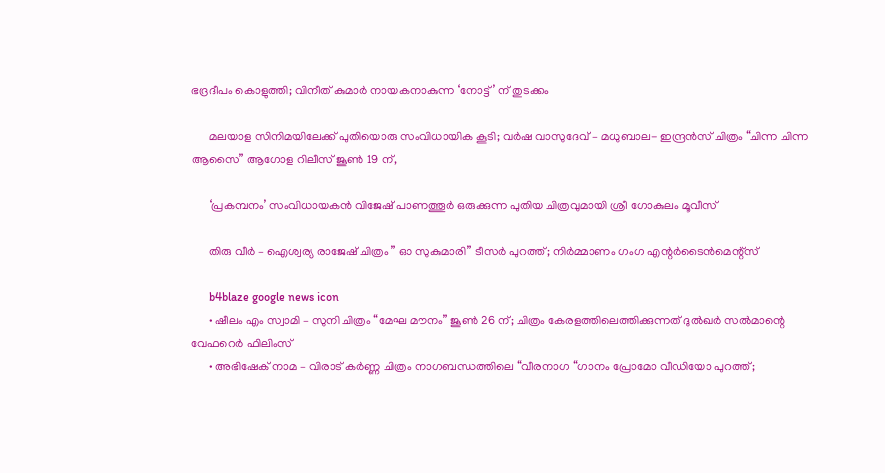ഭദ്രദീപം കൊളുത്തി; വിനീത് കുമാർ നായകനാകുന്ന ‘നോട്ട്’ ന് തുടക്കം

      മലയാള സിനിമയിലേക്ക് പുതിയൊരു സംവിധായിക കൂടി; വർഷ വാസുദേവ് – മധുബാല- ഇന്ദ്രൻസ് ചിത്രം “ചിന്ന ചിന്ന ആസൈ” ആഗോള റിലീസ് ജൂൺ 19 ന്,

      ‘പ്രകമ്പനം’ സംവിധായകൻ വിജേഷ് പാണത്തൂർ ഒരുക്കുന്ന പുതിയ ചിത്രവുമായി ശ്രീ ഗോകുലം മൂവീസ്

      തിരു വീർ – ഐശ്വര്യ രാജേഷ് ചിത്രം ” ഓ സുകുമാരി” ടീസർ പുറത്ത്; നിർമ്മാണം ഗംഗ എന്റർടൈൻമെന്റ്‌സ്

      b4blaze google news icon
      • ഷീലം എം സ്വാമി – സുനി ചിത്രം “മേഘ മൗനം” ജൂൺ 26 ന്; ചിത്രം കേരളത്തിലെത്തിക്കുന്നത് ദുൽഖർ സൽമാന്റെ വേഫറെർ ഫിലിംസ്
      • അഭിഷേക് നാമ – വിരാട് കർണ്ണ ചിത്രം നാഗബന്ധത്തിലെ “വീരനാഗ “ഗാനം പ്രോമോ വീഡിയോ പുറത്ത്;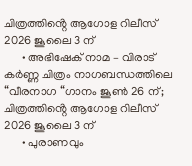ചിത്രത്തിൻ്റെ ആഗോള റിലീസ് 2026 ജൂലൈ 3 ന്
      • അഭിഷേക് നാമ – വിരാട് കർണ്ണ ചിത്രം നാഗബന്ധത്തിലെ “വീരനാഗ “ഗാനം ജൂൺ 26 ന്; ചിത്രത്തിൻ്റെ ആഗോള റിലീസ് 2026 ജൂലൈ 3 ന്
      • പുരാണവും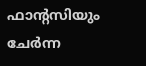ഫാന്റസിയും ചേർന്ന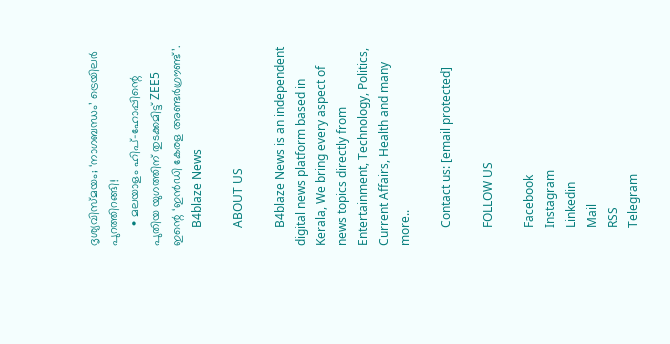ദൃശ്യവിസ്മയം; ‘നാഗബന്ധം’ ട്രെയിലർ പുറത്തിറങ്ങി!
      • മലയാളം ഹിപ്-ഹോപ്പിന്റെ പുതിയ യുഗത്തിന് തുടക്കമിട്ട് ZEE5 ഇന്റെ ‘ഇൻഡി കേരള അണ്ടർഗ്രൗണ്ട്’.
      B4blaze News

      ABOUT US

      B4blaze News is an independent digital news platform based in Kerala, We bring every aspect of news topics directly from Entertainment, Technology, Politics, Current Affairs, Health and many more..

      Contact us: [email protected]

      FOLLOW US

      Facebook
      Instagram
      Linkedin
      Mail
      RSS
      Telegram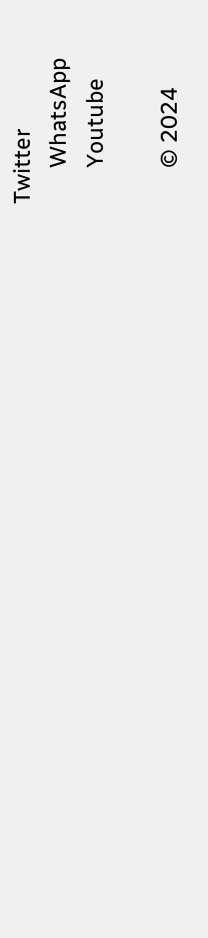Twitter
      WhatsApp
      Youtube

      © 2024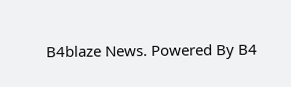B4blaze News. Powered By B4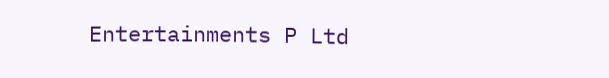Entertainments P Ltd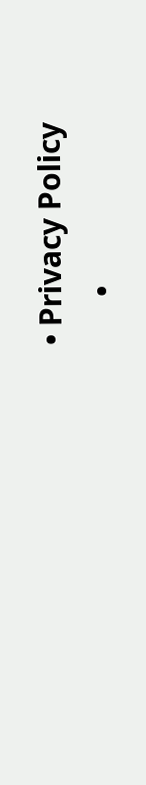• Privacy Policy
      •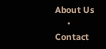About Us
      • Contact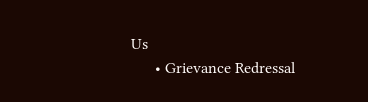Us
      • Grievance Redressal